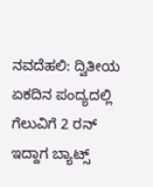ನವದೆಹಲಿ: ದ್ವಿತೀಯ ಏಕದಿನ ಪಂದ್ಯದಲ್ಲಿ ಗೆಲುವಿಗೆ 2 ರನ್ ಇದ್ದಾಗ ಬ್ಯಾಟ್ಸ್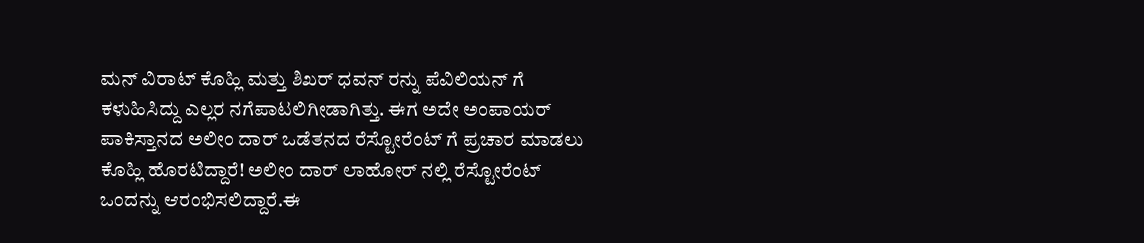ಮನ್ ವಿರಾಟ್ ಕೊಹ್ಲಿ ಮತ್ತು ಶಿಖರ್ ಧವನ್ ರನ್ನು ಪೆವಿಲಿಯನ್ ಗೆ ಕಳುಹಿಸಿದ್ದು ಎಲ್ಲರ ನಗೆಪಾಟಲಿಗೀಡಾಗಿತ್ತು. ಈಗ ಅದೇ ಅಂಪಾಯರ್ ಪಾಕಿಸ್ತಾನದ ಅಲೀಂ ದಾರ್ ಒಡೆತನದ ರೆಸ್ಟೋರೆಂಟ್ ಗೆ ಪ್ರಚಾರ ಮಾಡಲು ಕೊಹ್ಲಿ ಹೊರಟಿದ್ದಾರೆ! ಅಲೀಂ ದಾರ್ ಲಾಹೋರ್ ನಲ್ಲಿ ರೆಸ್ಟೋರೆಂಟ್ ಒಂದನ್ನು ಆರಂಭಿಸಲಿದ್ದಾರೆ.ಈ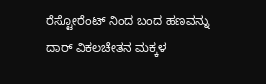ರೆಸ್ಟೋರೆಂಟ್ ನಿಂದ ಬಂದ ಹಣವನ್ನು ದಾರ್ ವಿಕಲಚೇತನ ಮಕ್ಕಳ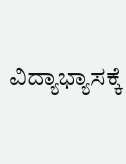ವಿದ್ಯಾಭ್ಯಾಸಕ್ಕೆ